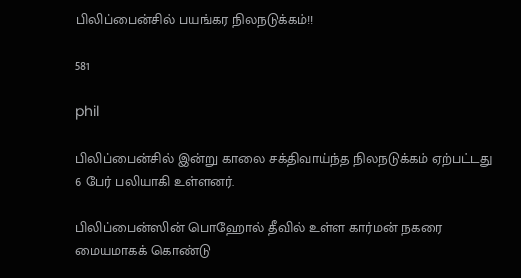பிலிப்பைன்சில் பயங்கர நிலநடுக்கம்!!

581

phil

பிலிப்பைன்சில் இன்று காலை சக்திவாய்ந்த நிலநடுக்கம் ஏற்பட்டது 6 பேர் பலியாகி உள்ளனர்.

பிலிப்பைன்ஸின் பொஹோல் தீவில் உள்ள கார்மன் நகரை மையமாகக் கொண்டு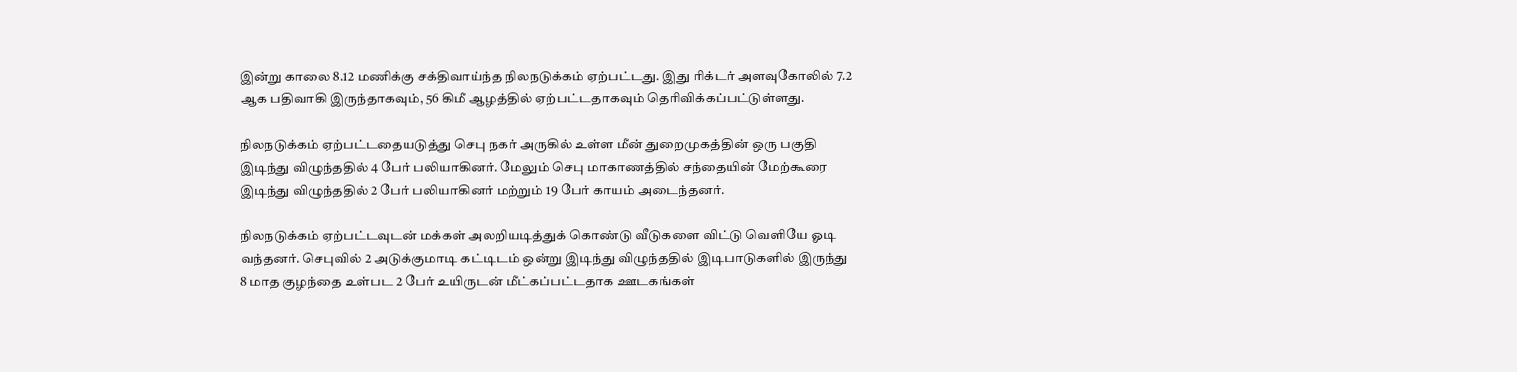இன்று காலை 8.12 மணிக்கு சக்திவாய்ந்த நிலநடுக்கம் ஏற்பட்டது. இது ரிக்டர் அளவுகோலில் 7.2 ஆக பதிவாகி இருந்தாகவும், 56 கிமீ ஆழத்தில் ஏற்பட்டதாகவும் தெரிவிக்கப்பட்டுள்ளது.

நிலநடுக்கம் ஏற்பட்டதையடுத்து செபு நகர் அருகில் உள்ள மீன் துறைமுகத்தின் ஒரு பகுதி இடிந்து விழுந்ததில் 4 பேர் பலியாகினர். மேலும் செபு மாகாணத்தில் சந்தையின் மேற்கூரை இடிந்து விழுந்ததில் 2 பேர் பலியாகினர் மற்றும் 19 பேர் காயம் அடைந்தனர்.

நிலநடுக்கம் ஏற்பட்டவுடன் மக்கள் அலறியடித்துக் கொண்டு வீடுகளை விட்டு வெளியே ஓடி வந்தனர். செபுவில் 2 அடுக்குமாடி கட்டிடம் ஒன்று இடிந்து விழுந்ததில் இடிபாடுகளில் இருந்து 8 மாத குழந்தை உள்பட 2 பேர் உயிருடன் மீட்கப்பட்டதாக ஊடகங்கள்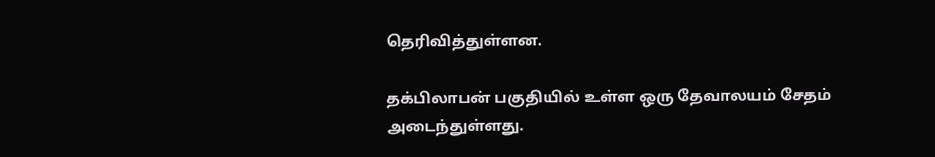தெரிவித்துள்ளன.

தக்பிலாபன் பகுதியில் உள்ள ஒரு தேவாலயம் சேதம் அடைந்துள்ளது.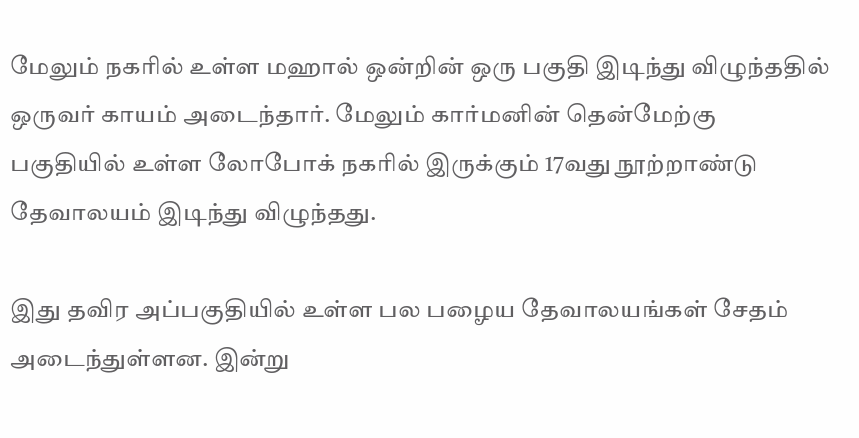மேலும் நகரில் உள்ள மஹால் ஒன்றின் ஒரு பகுதி இடிந்து விழுந்ததில் ஒருவர் காயம் அடைந்தார். மேலும் கார்மனின் தென்மேற்கு பகுதியில் உள்ள லோபோக் நகரில் இருக்கும் 17வது நூற்றாண்டு தேவாலயம் இடிந்து விழுந்தது.

இது தவிர அப்பகுதியில் உள்ள பல பழைய தேவாலயங்கள் சேதம் அடைந்துள்ளன. இன்று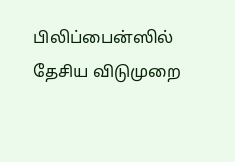பிலிப்பைன்ஸில் தேசிய விடுமுறை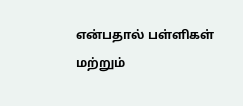என்பதால் பள்ளிகள் மற்றும்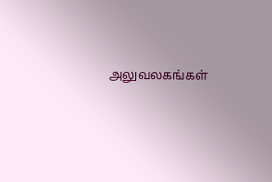அலுவலகங்கள்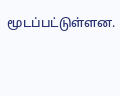மூடப்பட்டுள்ளன.